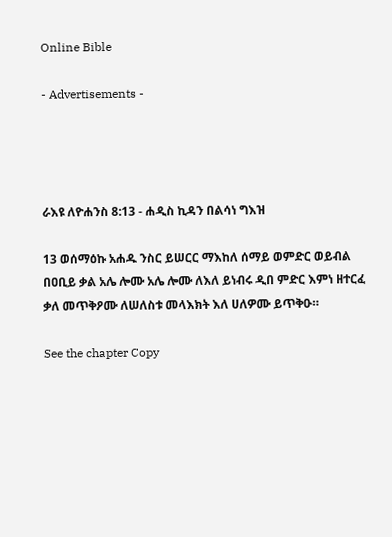Online Bible

- Advertisements -




ራእዩ ለዮሐንስ 8:13 - ሐዲስ ኪዳን በልሳነ ግእዝ

13 ወሰማዕኩ አሐዱ ንስር ይሠርር ማእከለ ሰማይ ወምድር ወይብል በዐቢይ ቃል አሌ ሎሙ አሌ ሎሙ ለእለ ይነብሩ ዲበ ምድር እምነ ዘተርፈ ቃለ መጥቅዖሙ ለሠለስቱ መላእክት እለ ሀለዎሙ ይጥቅዑ።

See the chapter Copy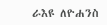ራእዩ ለዮሐንስ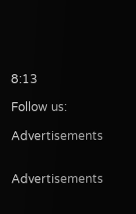8:13

Follow us:

Advertisements


Advertisements